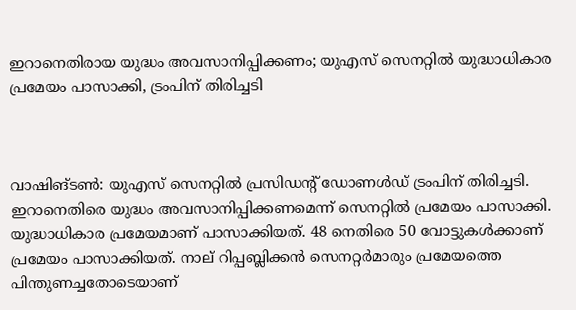ഇറാനെതിരായ യുദ്ധം അവസാനിപ്പിക്കണം; യുഎസ് സെനറ്റില്‍ യുദ്ധാധികാര പ്രമേയം പാസാക്കി, ട്രംപിന് തിരിച്ചടി



വാഷിങ്ടണ്‍: യുഎസ് സെനറ്റില്‍ പ്രസിഡന്റ് ഡോണള്‍ഡ് ട്രംപിന് തിരിച്ചടി. ഇറാനെതിരെ യുദ്ധം അവസാനിപ്പിക്കണമെന്ന് സെനറ്റില്‍ പ്രമേയം പാസാക്കി. യുദ്ധാധികാര പ്രമേയമാണ് പാസാക്കിയത്. 48 നെതിരെ 50 വോട്ടുകള്‍ക്കാണ് പ്രമേയം പാസാക്കിയത്. നാല് റിപ്പബ്ലിക്കന്‍ സെനറ്റര്‍മാരും പ്രമേയത്തെ പിന്തുണച്ചതോടെയാണ്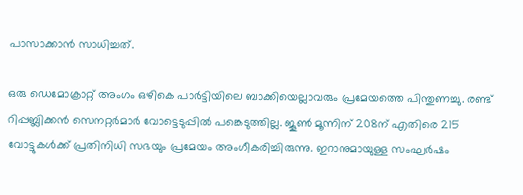പാസാക്കാന്‍ സാധിച്ചത്.

ഒരു ഡെമോക്രാറ്റ് അംഗം ഒഴികെ പാര്‍ട്ടിയിലെ ബാക്കിയെല്ലാവരും പ്രമേയത്തെ പിന്തുണച്ചു. രണ്ട് റിപ്പബ്ലിക്കന്‍ സെനറ്റര്‍മാര്‍ വോട്ടെടുപ്പില്‍ പങ്കെടുത്തില്ല. ജൂണ്‍ മൂന്നിന് 208ന് എതിരെ 215 വോട്ടുകള്‍ക്ക് പ്രതിനിധി സഭയും പ്രമേയം അംഗീകരിച്ചിരുന്നു. ഇറാനുമായുള്ള സംഘര്‍ഷം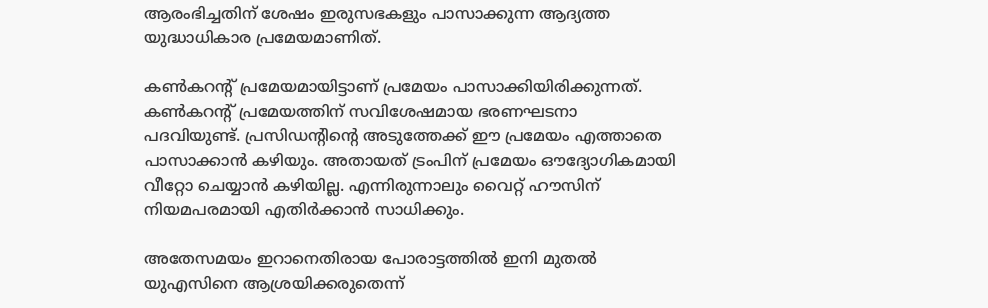ആരംഭിച്ചതിന് ശേഷം ഇരുസഭകളും പാസാക്കുന്ന ആദ്യത്ത യുദ്ധാധികാര പ്രമേയമാണിത്.

കണ്‍കറന്റ് പ്രമേയമായിട്ടാണ് പ്രമേയം പാസാക്കിയിരിക്കുന്നത്. കണ്‍കറന്റ് പ്രമേയത്തിന് സവിശേഷമായ ഭരണഘടനാ പദവിയുണ്ട്. പ്രസിഡന്റിന്റെ അടുത്തേക്ക് ഈ പ്രമേയം എത്താതെ പാസാക്കാന്‍ കഴിയും. അതായത് ട്രംപിന് പ്രമേയം ഔദ്യോഗികമായി വീറ്റോ ചെയ്യാന്‍ കഴിയില്ല. എന്നിരുന്നാലും വൈറ്റ് ഹൗസിന് നിയമപരമായി എതിര്‍ക്കാന്‍ സാധിക്കും.

അതേസമയം ഇറാനെതിരായ പോരാട്ടത്തില്‍ ഇനി മുതല്‍ യുഎസിനെ ആശ്രയിക്കരുതെന്ന്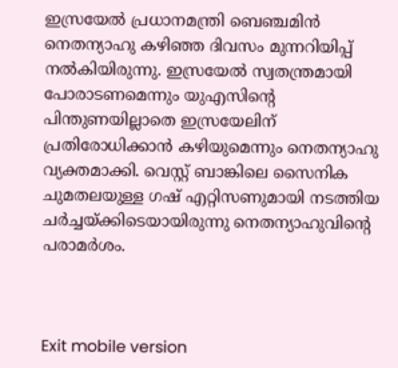ഇസ്രയേല്‍ പ്രധാനമന്ത്രി ബെഞ്ചമിന്‍ നെതന്യാഹു കഴിഞ്ഞ ദിവസം മുന്നറിയിപ്പ് നല്‍കിയിരുന്നു. ഇസ്രയേല്‍ സ്വതന്ത്രമായി പോരാടണമെന്നും യുഎസിന്റെ പിന്തുണയില്ലാതെ ഇസ്രയേലിന് പ്രതിരോധിക്കാന്‍ കഴിയുമെന്നും നെതന്യാഹു വ്യക്തമാക്കി. വെസ്റ്റ് ബാങ്കിലെ സൈനിക ചുമതലയുള്ള ഗഷ് എറ്റിസണുമായി നടത്തിയ ചര്‍ച്ചയ്ക്കിടെയായിരുന്നു നെതന്യാഹുവിന്റെ പരാമര്‍ശം.



Exit mobile version